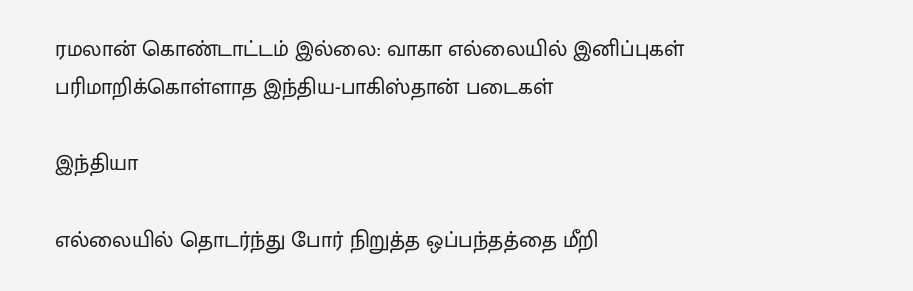ரமலான் கொண்டாட்டம் இல்லை: வாகா எல்லையில் இனிப்புகள் பரிமாறிக்கொள்ளாத இந்திய-பாகிஸ்தான் படைகள்

இந்தியா

எல்லையில் தொடர்ந்து போர் நிறுத்த ஒப்பந்தத்தை மீறி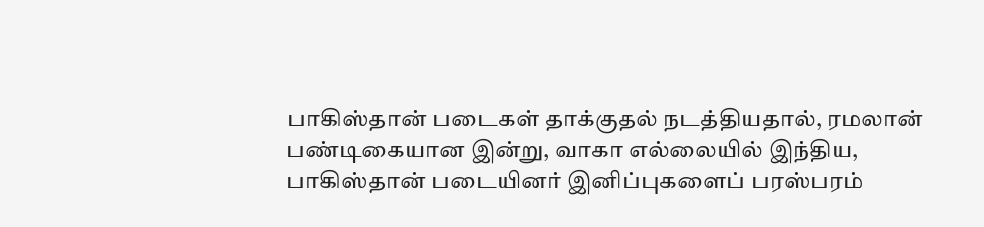பாகிஸ்தான் படைகள் தாக்குதல் நடத்தியதால், ரமலான் பண்டிகையான இன்று, வாகா எல்லையில் இந்திய, பாகிஸ்தான் படையினர் இனிப்புகளைப் பரஸ்பரம்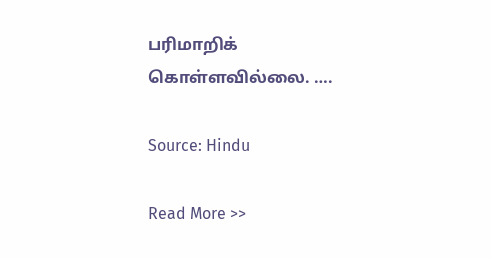பரிமாறிக் கொள்ளவில்லை. ….

Source: Hindu

Read More >>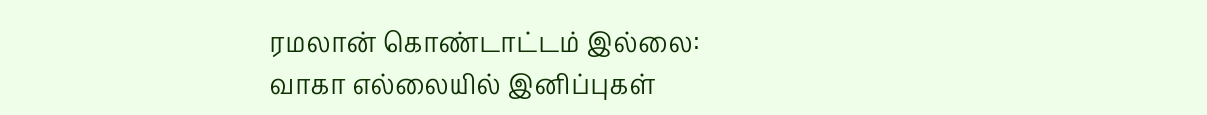ரமலான் கொண்டாட்டம் இல்லை: வாகா எல்லையில் இனிப்புகள்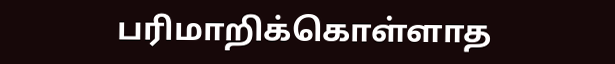பரிமாறிக்கொள்ளாத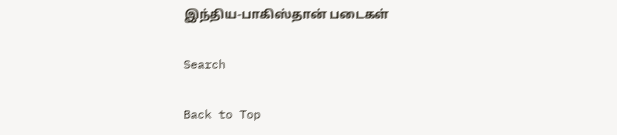இந்திய-பாகிஸ்தான் படைகள்

Search

Back to Top